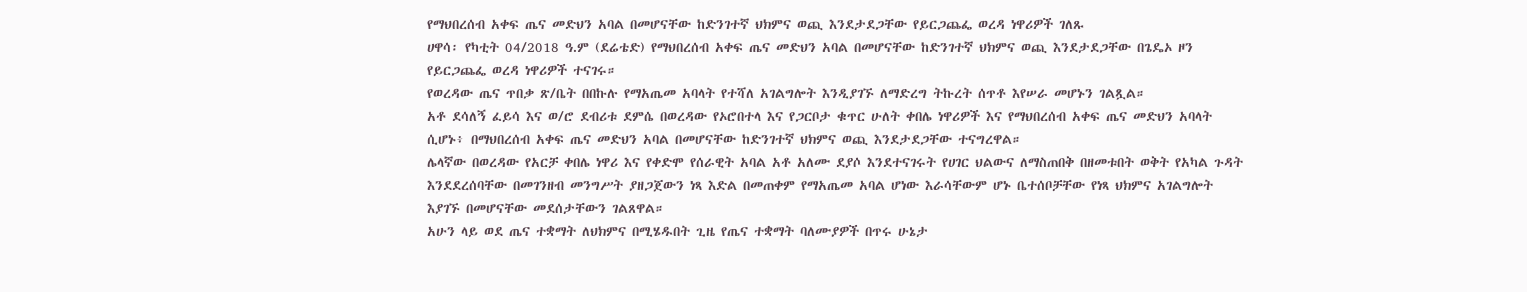የማህበረሰብ አቀፍ ጤና መድህን አባል በመሆናቸው ከድንገተኛ ህክምና ወጪ እንደታደጋቸው የይርጋጨፌ ወረዳ ነዋሪዎች ገለጹ
ሀዋሳ፡ የካቲት 04/2018 ዓ.ም (ደሬቴድ) የማህበረሰብ አቀፍ ጤና መድህን አባል በመሆናቸው ከድንገተኛ ህክምና ወጪ እንደታደጋቸው በጌዴኦ ዞን የይርጋጨፌ ወረዳ ነዋሪዎች ተናገሩ።
የወረዳው ጤና ጥበቃ ጽ/ቤት በበኩሉ የማአጤመ አባላት የተሻለ አገልግሎት እንዲያገኙ ለማድረግ ትኩረት ሰጥቶ እየሠራ መሆኑን ገልጿል።
አቶ ደሳለኝ ፈይሳ እና ወ/ሮ ደብሪቱ ደምሴ በወረዳው የኦሮበተላ እና የጋርቦታ ቁጥር ሁለት ቀበሌ ነዋሪዎች እና የማህበረሰብ አቀፍ ጤና መድህን አባላት ሲሆኑ፥ በማህበረሰብ አቀፍ ጤና መድህን አባል በመሆናቸው ከድንገተኛ ህክምና ወጪ እንደታደጋቸው ተናግረዋል።
ሌላኛው በወረዳው የአርቻ ቀበሌ ነዋሪ እና የቀድሞ የሰራዊት አባል አቶ አለሙ ደያሶ እንደተናገሩት የሀገር ህልውና ለማስጠበቅ በዘመቱበት ወቅት የአካል ጉዳት እንደደረሰባቸው በመገንዘብ መንግሥት ያዘጋጀውን ነጻ እድል በመጠቀም የማአጤመ አባል ሆነው እራሳቸውም ሆኑ ቤተሰቦቻቸው የነጻ ህክምና አገልግሎት እያገኙ በመሆናቸው መደሰታቸውን ገልጸዋል።
አሁን ላይ ወደ ጤና ተቋማት ለህክምና በሚሄዱበት ጊዜ የጤና ተቋማት ባለሙያዎች በጥሩ ሁኔታ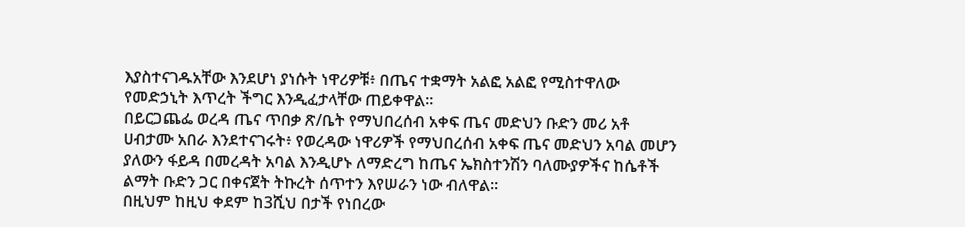እያስተናገዱአቸው እንደሆነ ያነሱት ነዋሪዎቹ፥ በጤና ተቋማት አልፎ አልፎ የሚስተዋለው የመድኃኒት እጥረት ችግር እንዲፈታላቸው ጠይቀዋል።
በይርጋጨፌ ወረዳ ጤና ጥበቃ ጽ/ቤት የማህበረሰብ አቀፍ ጤና መድህን ቡድን መሪ አቶ ሀብታሙ አበራ እንደተናገሩት፥ የወረዳው ነዋሪዎች የማህበረሰብ አቀፍ ጤና መድህን አባል መሆን ያለውን ፋይዳ በመረዳት አባል እንዲሆኑ ለማድረግ ከጤና ኤክስተንሽን ባለሙያዎችና ከሴቶች ልማት ቡድን ጋር በቀናጀት ትኩረት ሰጥተን እየሠራን ነው ብለዋል።
በዚህም ከዚህ ቀደም ከ3ሺህ በታች የነበረው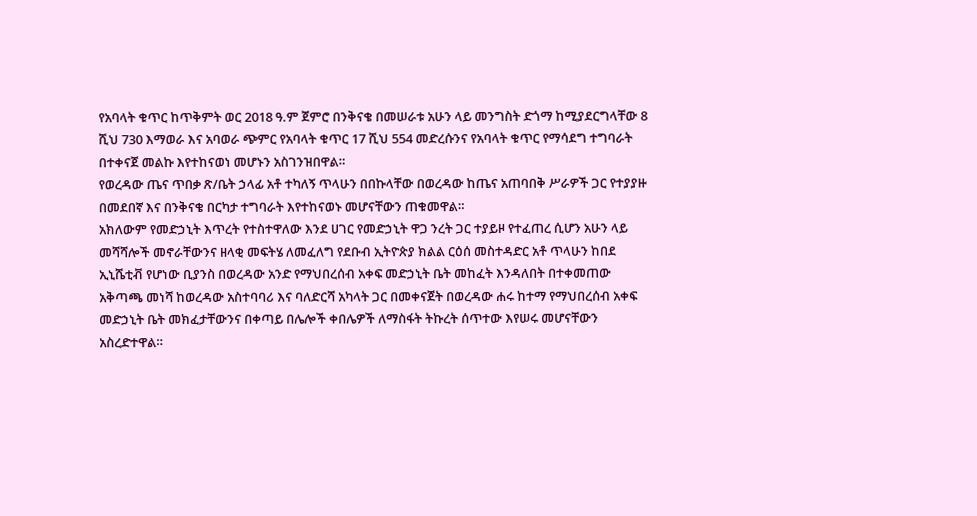የአባላት ቁጥር ከጥቅምት ወር 2018 ዓ.ም ጀምሮ በንቅናቄ በመሠራቱ አሁን ላይ መንግስት ድጎማ ከሚያደርግላቸው 8 ሺህ 730 እማወራ እና አባወራ ጭምር የአባላት ቁጥር 17 ሺህ 554 መድረሱንና የአባላት ቁጥር የማሳደግ ተግባራት በተቀናጀ መልኩ እየተከናወነ መሆኑን አስገንዝበዋል።
የወረዳው ጤና ጥበቃ ጽ/ቤት ኃላፊ አቶ ተካለኝ ጥላሁን በበኩላቸው በወረዳው ከጤና አጠባበቅ ሥራዎች ጋር የተያያዙ በመደበኛ እና በንቅናቄ በርካታ ተግባራት እየተከናወኑ መሆናቸውን ጠቁመዋል።
አክለውም የመድኃኒት እጥረት የተስተዋለው እንደ ሀገር የመድኃኒት ዋጋ ንረት ጋር ተያይዞ የተፈጠረ ሲሆን አሁን ላይ መሻሻሎች መኖራቸውንና ዘላቂ መፍትሄ ለመፈለግ የደቡብ ኢትዮጵያ ክልል ርዕሰ መስተዳድር አቶ ጥላሁን ከበደ ኢኒሼቲቭ የሆነው ቢያንስ በወረዳው አንድ የማህበረሰብ አቀፍ መድኃኒት ቤት መከፈት እንዳለበት በተቀመጠው አቅጣጫ መነሻ ከወረዳው አስተባባሪ እና ባለድርሻ አካላት ጋር በመቀናጀት በወረዳው ሐሩ ከተማ የማህበረሰብ አቀፍ መድኃኒት ቤት መክፈታቸውንና በቀጣይ በሌሎች ቀበሌዎች ለማስፋት ትኩረት ሰጥተው እየሠሩ መሆናቸውን አስረድተዋል።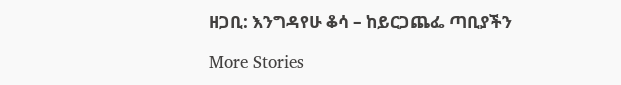ዘጋቢ: እንግዳየሁ ቆሳ – ከይርጋጨፌ ጣቢያችን

More Stories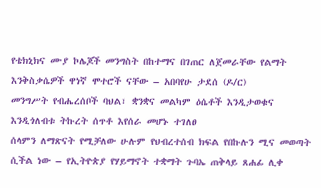የቴክኒክና ሙያ ኮሌጆች መንግስት በከተማና በገጠር ለጀመራቸው የልማት እንቅስቃሴዎች ዋነኛ ሞተሮች ናቸው – አበባየሁ ታደሰ (ዶ/ር)
መንግሥት የብሔረሰቦች ባህል፣ ቋንቋና መልካም ዕሴቶች እንዲታወቁና እንዲጎለብቱ ትኩረት ሰጥቶ እየሰራ መሆኑ ተገለፀ
ሰላምን ለማጽናት የሚቻለው ሁሉም የህብረተሰብ ክፍል የበኩሉን ሚና መወጣት ሲችል ነው – የኢትዮጵያ የሃይማኖት ተቋማት ጉባኤ ጠቅላይ ጸሐፊ ሊቀ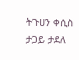ትጉሀን ቀሲስ ታጋይ ታደለ